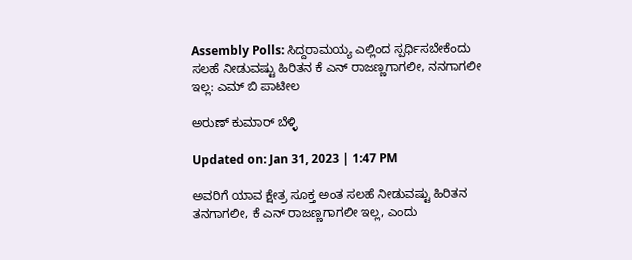Assembly Polls: ಸಿದ್ದರಾಮಯ್ಯ ಎಲ್ಲಿಂದ ಸ್ಪರ್ಧಿಸಬೇಕೆಂದು ಸಲಹೆ ನೀಡುವಷ್ಟು ಹಿರಿತನ ಕೆ ಎನ್ ರಾಜಣ್ಣಗಾಗಲೀ, ನನಗಾಗಲೀ ಇಲ್ಲ: ಎಮ್ ಬಿ ಪಾಟೀಲ

ಅರುಣ್ ಕುಮಾರ್ ಬೆಳ್ಳಿ

Updated on: Jan 31, 2023 | 1:47 PM

ಅವರಿಗೆ ಯಾವ ಕ್ಷೇತ್ರ ಸೂಕ್ತ ಅಂತ ಸಲಹೆ ನೀಡುವಷ್ಟು ಹಿರಿತನ ತನಗಾಗಲೀ, ಕೆ ಎನ್ ರಾಜಣ್ಣಗಾಗಲೀ ಇಲ್ಲ, ಎಂದು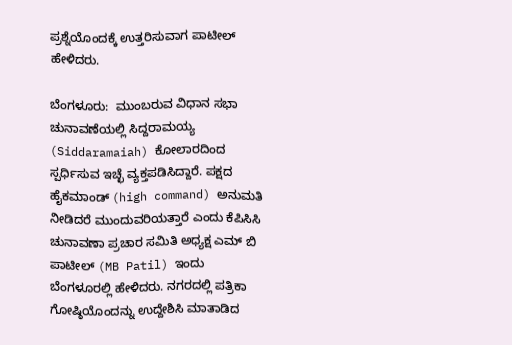ಪ್ರಶ್ನೆಯೊಂದಕ್ಕೆ ಉತ್ತರಿಸುವಾಗ ಪಾಟೀಲ್ ಹೇಳಿದರು.

ಬೆಂಗಳೂರು:  ಮುಂಬರುವ ವಿಧಾನ ಸಭಾ ಚುನಾವಣೆಯಲ್ಲಿ ಸಿದ್ದರಾಮಯ್ಯ (Siddaramaiah) ಕೋಲಾರದಿಂದ ಸ್ಪರ್ಧಿಸುವ ಇಚ್ಛೆ ವ್ಯಕ್ತಪಡಿಸಿದ್ದಾರೆ. ಪಕ್ಷದ ಹೈಕಮಾಂಡ್ (high command) ಅನುಮತಿ ನೀಡಿದರೆ ಮುಂದುವರಿಯತ್ತಾರೆ ಎಂದು ಕೆಪಿಸಿಸಿ ಚುನಾವಣಾ ಪ್ರಚಾರ ಸಮಿತಿ ಅಧ್ಯಕ್ಷ ಎಮ್ ಬಿ ಪಾಟೀಲ್ (MB Patil) ಇಂದು ಬೆಂಗಳೂರಲ್ಲಿ ಹೇಳಿದರು. ನಗರದಲ್ಲಿ ಪತ್ರಿಕಾ ಗೋಷ್ಠಿಯೊಂದನ್ನು ಉದ್ದೇಶಿಸಿ ಮಾತಾಡಿದ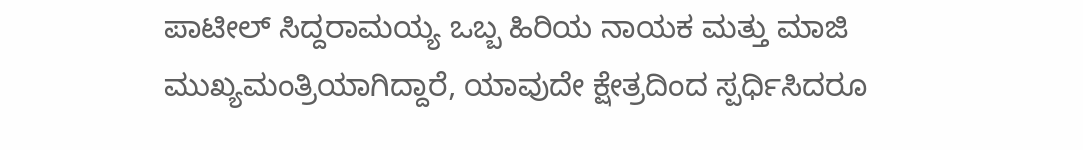ಪಾಟೀಲ್ ಸಿದ್ದರಾಮಯ್ಯ ಒಬ್ಬ ಹಿರಿಯ ನಾಯಕ ಮತ್ತು ಮಾಜಿ ಮುಖ್ಯಮಂತ್ರಿಯಾಗಿದ್ದಾರೆ, ಯಾವುದೇ ಕ್ಷೇತ್ರದಿಂದ ಸ್ಪರ್ಧಿಸಿದರೂ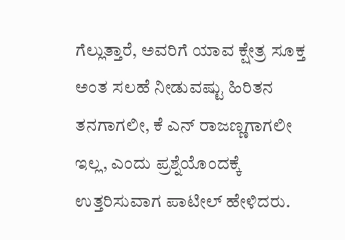ಗೆಲ್ಲುತ್ತಾರೆ, ಅವರಿಗೆ ಯಾವ ಕ್ಷೇತ್ರ ಸೂಕ್ತ ಅಂತ ಸಲಹೆ ನೀಡುವಷ್ಟು ಹಿರಿತನ ತನಗಾಗಲೀ, ಕೆ ಎನ್ ರಾಜಣ್ಣಗಾಗಲೀ ಇಲ್ಲ, ಎಂದು ಪ್ರಶ್ನೆಯೊಂದಕ್ಕೆ ಉತ್ತರಿಸುವಾಗ ಪಾಟೀಲ್ ಹೇಳಿದರು.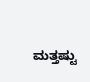ಮತ್ತಷ್ಟು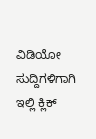ವಿಡಿಯೋ ಸುದ್ದಿಗಳಿಗಾಗಿ ಇಲ್ಲಿ ಕ್ಲಿಕ್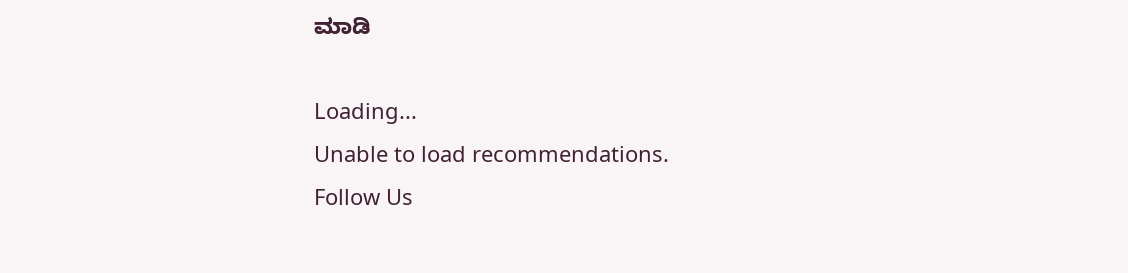ಮಾಡಿ

Loading...
Unable to load recommendations.
Follow Us